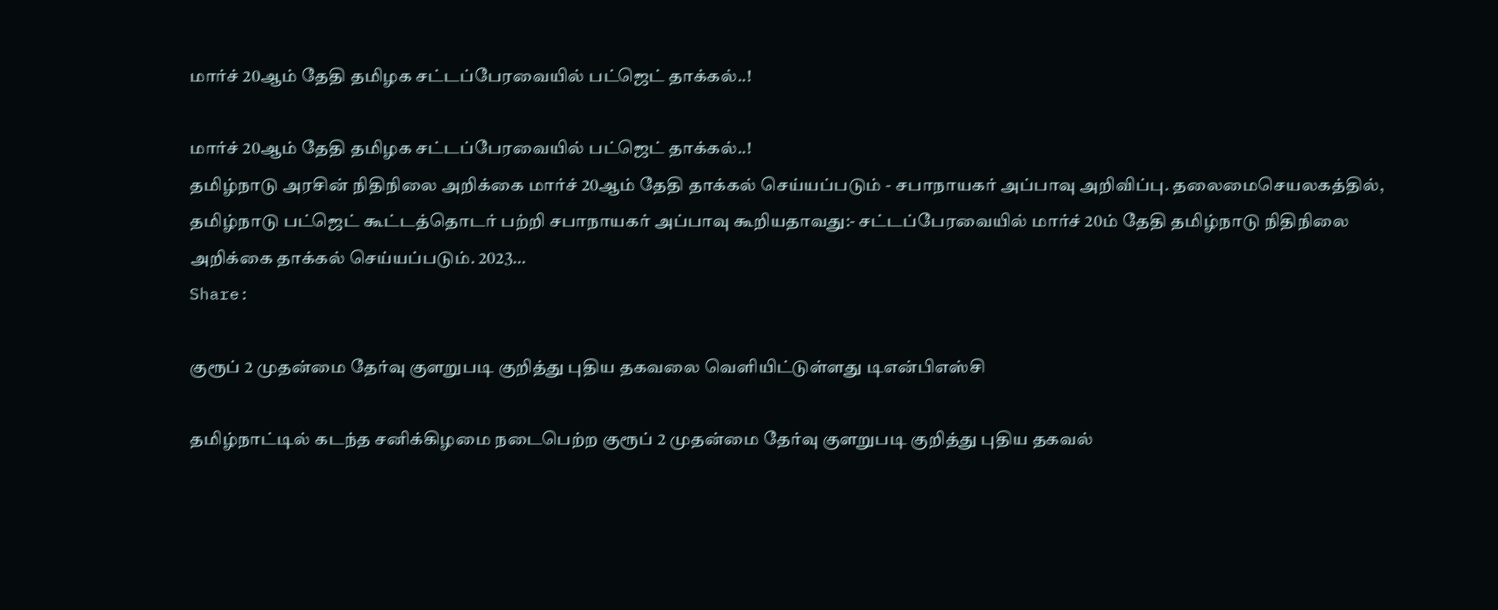மார்ச் 20ஆம் தேதி தமிழக சட்டப்பேரவையில் பட்ஜெட் தாக்கல்..!

மார்ச் 20ஆம் தேதி தமிழக சட்டப்பேரவையில் பட்ஜெட் தாக்கல்..!
தமிழ்நாடு அரசின் நிதிநிலை அறிக்கை மார்ச் 20ஆம் தேதி தாக்கல் செய்யப்படும் - சபாநாயகர் அப்பாவு அறிவிப்பு. தலைமைசெயலகத்தில், தமிழ்நாடு பட்ஜெட் கூட்டத்தொடர் பற்றி சபாநாயகர் அப்பாவு கூறியதாவது:- சட்டப்பேரவையில் மார்ச் 20ம் தேதி தமிழ்நாடு நிதிநிலை அறிக்கை தாக்கல் செய்யப்படும். 2023…
Share:

குரூப் 2 முதன்மை தேர்வு குளறுபடி குறித்து புதிய தகவலை வெளியிட்டுள்ளது டிஎன்பிஎஸ்சி

தமிழ்நாட்டில் கடந்த சனிக்கிழமை நடைபெற்ற குரூப் 2 முதன்மை தேர்வு குளறுபடி குறித்து புதிய தகவல்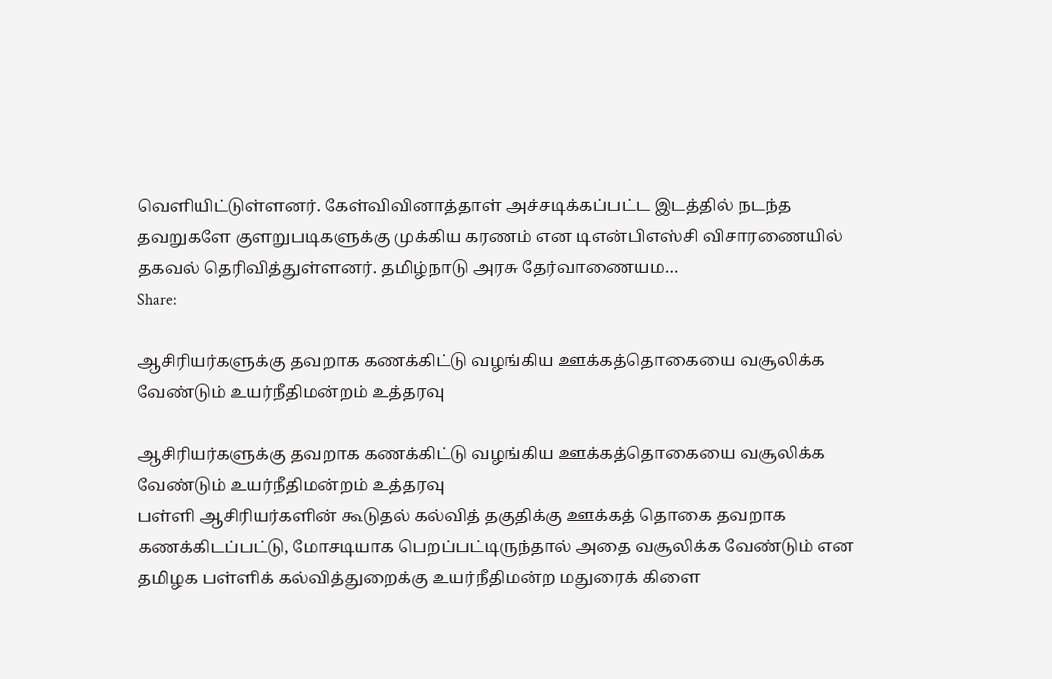வெளியிட்டுள்ளனர். கேள்விவினாத்தாள் அச்சடிக்கப்பட்ட இடத்தில் நடந்த தவறுகளே குளறுபடிகளுக்கு முக்கிய கரணம் என டிஎன்பிஎஸ்சி விசாரணையில் தகவல் தெரிவித்துள்ளனர். தமிழ்நாடு அரசு தேர்வாணையம…
Share:

ஆசிரியர்களுக்கு தவறாக கணக்கிட்டு வழங்கிய ஊக்கத்தொகையை வசூலிக்க வேண்டும் உயர்நீதிமன்றம் உத்தரவு

ஆசிரியர்களுக்கு தவறாக கணக்கிட்டு வழங்கிய ஊக்கத்தொகையை வசூலிக்க வேண்டும் உயர்நீதிமன்றம் உத்தரவு
பள்ளி ஆசிரியர்களின் கூடுதல் கல்வித் தகுதிக்கு ஊக்கத் தொகை தவறாக கணக்கிடப்பட்டு, மோசடியாக பெறப்பட்டிருந்தால் அதை வசூலிக்க வேண்டும் என தமிழக பள்ளிக் கல்வித்துறைக்கு உயர்நீதிமன்ற மதுரைக் கிளை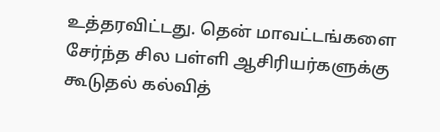உத்தரவிட்டது. தென் மாவட்டங்களை சேர்ந்த சில பள்ளி ஆசிரியர்களுக்கு கூடுதல் கல்வித்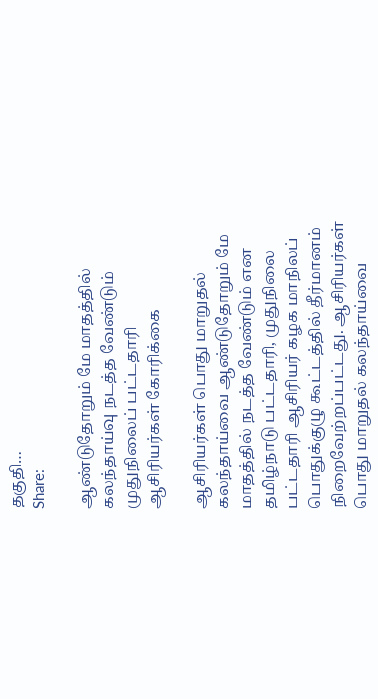தகுதி…
Share:

ஆண்டுதோறும் மே மாதத்தில் கலந்தாய்வு நடத்த வேண்டும் முதுநிலைப் பட்டதாரி ஆசிரியர்கள் கோரிக்கை

ஆசிரியர்கள் பொது மாறுதல் கலந்தாய்வை ஆண்டுதோறும் மே மாதத்தில் நடத்த வேண்டும் என தமிழ்நாடு பட்டதாரி, முதுநிலை பட்டதாரி ஆசிரியர் கழக மாநிலப் பொதுக்குழு கூட்டத்தில் தீர்மானம் நிறைவேற்றப்பட்டது. ஆசிரியர்கள் பொது மாறுதல் கலந்தாய்வை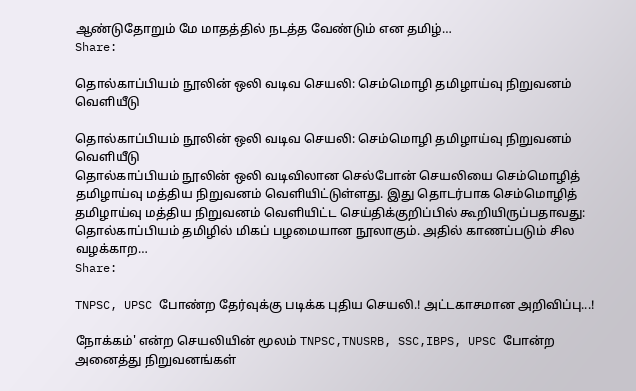ஆண்டுதோறும் மே மாதத்தில் நடத்த வேண்டும் என தமிழ்…
Share:

தொல்காப்பியம் நூலின் ஒலி வடிவ செயலி: செம்மொழி தமிழாய்வு நிறுவனம் வெளியீடு

தொல்காப்பியம் நூலின் ஒலி வடிவ செயலி: செம்மொழி தமிழாய்வு நிறுவனம் வெளியீடு
தொல்காப்பியம் நூலின் ஒலி வடிவிலான செல்போன் செயலியை செம்மொழித் தமிழாய்வு மத்திய நிறுவனம் வெளியிட்டுள்ளது. இது தொடர்பாக செம்மொழித் தமிழாய்வு மத்திய நிறுவனம் வெளியிட்ட செய்திக்குறிப்பில் கூறியிருப்பதாவது: தொல்காப்பியம் தமிழில் மிகப் பழமையான நூலாகும். அதில் காணப்படும் சில வழக்காற…
Share:

TNPSC, UPSC போண்ற தேர்வுக்கு படிக்க புதிய செயலி.! அட்டகாசமான அறிவிப்பு...!

நோக்கம்' என்ற செயலியின் மூலம் TNPSC,TNUSRB, SSC,IBPS, UPSC போன்ற அனைத்து நிறுவனங்கள்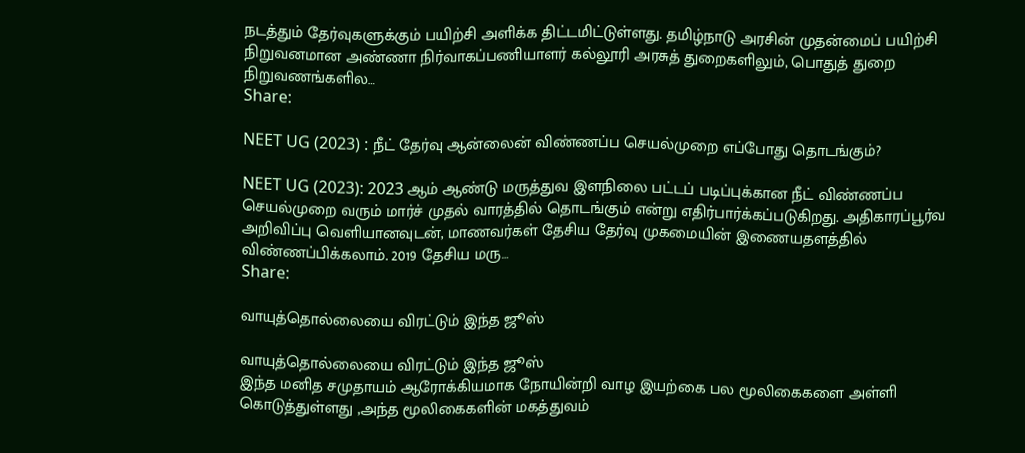நடத்தும் தேர்வுகளுக்கும் பயிற்சி அளிக்க திட்டமிட்டுள்ளது. தமிழ்நாடு அரசின்‌ முதன்மைப்‌ பயிற்சி நிறுவனமான அண்ணா நிர்வாகப்‌பணியாளர்‌ கல்லூரி அரசுத்‌ துறைகளிலும்‌, பொதுத்‌ துறை நிறுவணங்களில…
Share:

NEET UG (2023) : நீட் தேர்வு ஆன்லைன் விண்ணப்ப செயல்முறை எப்போது தொடங்கும்?

NEET UG (2023): 2023 ஆம் ஆண்டு மருத்துவ இளநிலை பட்டப் படிப்புக்கான நீட் விண்ணப்ப செயல்முறை வரும் மார்ச் முதல் வாரத்தில் தொடங்கும் என்று எதிர்பார்க்கப்படுகிறது. அதிகாரப்பூர்வ அறிவிப்பு வெளியானவுடன், மாணவர்கள் தேசிய தேர்வு முகமையின் இணையதளத்தில் விண்ணப்பிக்கலாம். 2019 தேசிய மரு…
Share:

வாயுத்தொல்லையை விரட்டும் இந்த ஜூஸ்

வாயுத்தொல்லையை விரட்டும் இந்த ஜூஸ்
இந்த மனித சமுதாயம் ஆரோக்கியமாக நோயின்றி வாழ இயற்கை பல மூலிகைகளை அள்ளி கொடுத்துள்ளது ,அந்த மூலிகைகளின் மகத்துவம்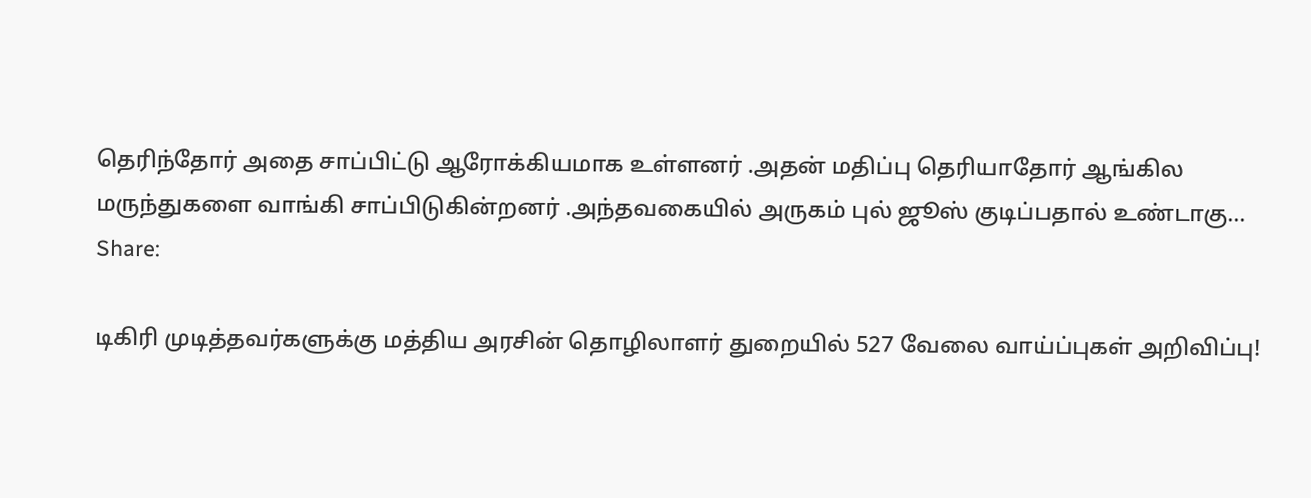தெரிந்தோர் அதை சாப்பிட்டு ஆரோக்கியமாக உள்ளனர் .அதன் மதிப்பு தெரியாதோர் ஆங்கில மருந்துகளை வாங்கி சாப்பிடுகின்றனர் .அந்தவகையில் அருகம் புல் ஜூஸ் குடிப்பதால் உண்டாகு…
Share:

டிகிரி முடித்தவர்களுக்கு மத்திய அரசின் தொழிலாளர் துறையில் 527 வேலை வாய்ப்புகள் அறிவிப்பு!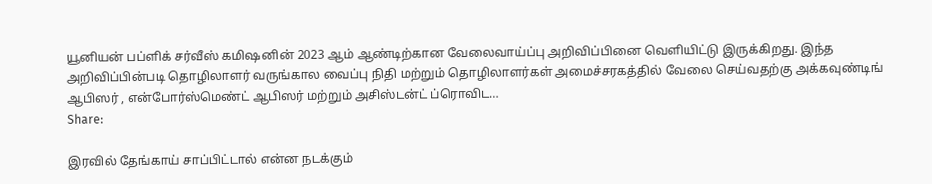யூனியன் பப்ளிக் சர்வீஸ் கமிஷனின் 2023 ஆம் ஆண்டிற்கான வேலைவாய்ப்பு அறிவிப்பினை வெளியிட்டு இருக்கிறது. இந்த அறிவிப்பின்படி தொழிலாளர் வருங்கால வைப்பு நிதி மற்றும் தொழிலாளர்கள் அமைச்சரகத்தில் வேலை செய்வதற்கு அக்கவுண்டிங் ஆபிஸர் , என்போர்ஸ்மெண்ட் ஆபிஸர் மற்றும் அசிஸ்டன்ட் ப்ரொவிட…
Share:

இரவில் தேங்காய் சாப்பிட்டால் என்ன நடக்கும்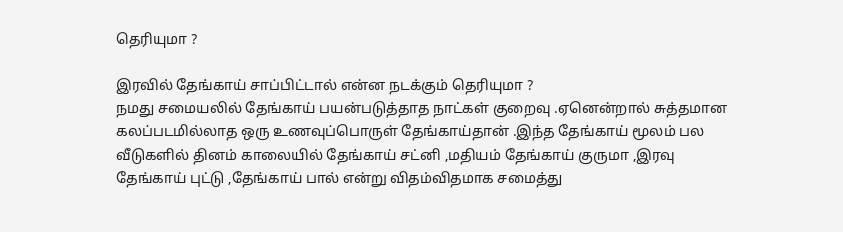தெரியுமா ?

இரவில் தேங்காய் சாப்பிட்டால் என்ன நடக்கும் தெரியுமா ?
நமது சமையலில் தேங்காய் பயன்படுத்தாத நாட்கள் குறைவு .ஏனென்றால் சுத்தமான கலப்படமில்லாத ஒரு உணவுப்பொருள் தேங்காய்தான் .இந்த தேங்காய் மூலம் பல வீடுகளில் தினம் காலையில் தேங்காய் சட்னி ,மதியம் தேங்காய் குருமா ,இரவு தேங்காய் புட்டு ,தேங்காய் பால் என்று விதம்விதமாக சமைத்து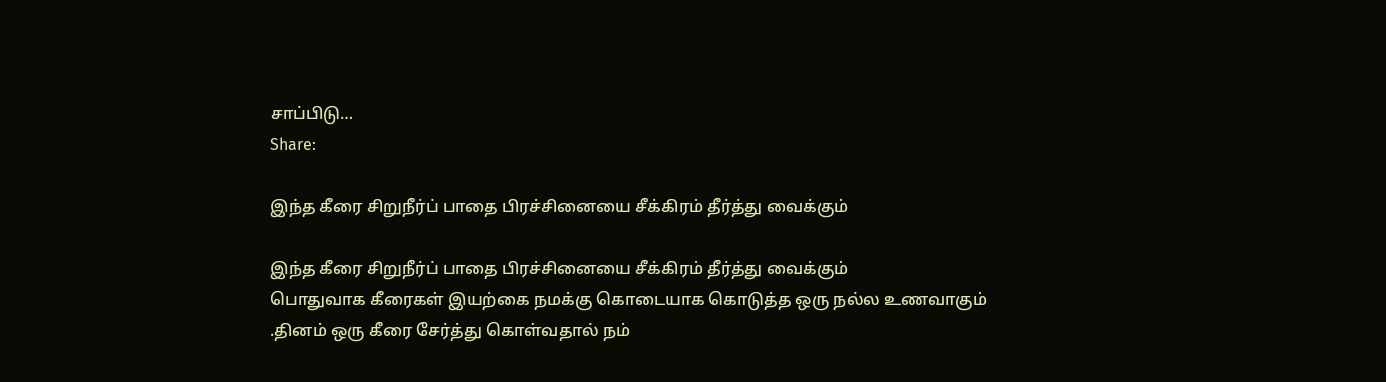சாப்பிடு…
Share:

இந்த கீரை சிறுநீர்ப் பாதை பிரச்சினையை சீக்கிரம் தீர்த்து வைக்கும்

இந்த கீரை சிறுநீர்ப் பாதை பிரச்சினையை சீக்கிரம் தீர்த்து வைக்கும்
பொதுவாக கீரைகள் இயற்கை நமக்கு கொடையாக கொடுத்த ஒரு நல்ல உணவாகும் .தினம் ஒரு கீரை சேர்த்து கொள்வதால் நம்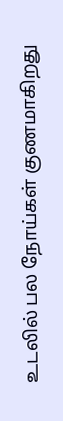உடலில் பல நோய்கள் குணமாகிறது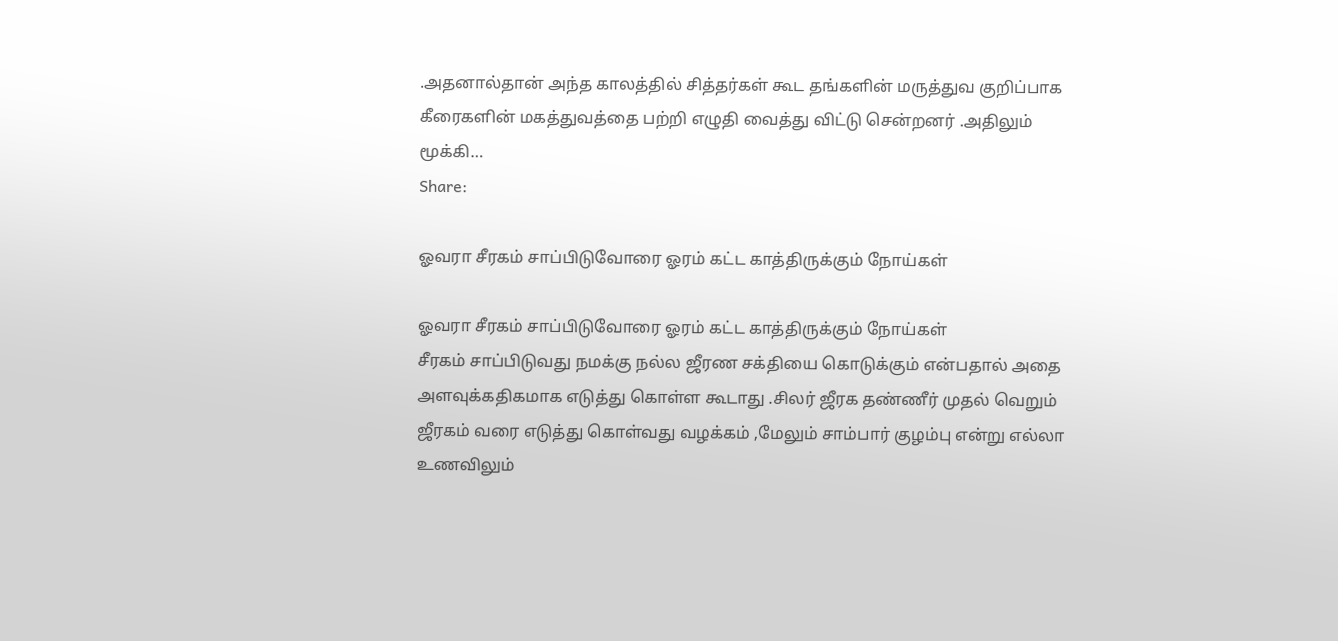.அதனால்தான் அந்த காலத்தில் சித்தர்கள் கூட தங்களின் மருத்துவ குறிப்பாக கீரைகளின் மகத்துவத்தை பற்றி எழுதி வைத்து விட்டு சென்றனர் .அதிலும் மூக்கி…
Share:

ஓவரா சீரகம் சாப்பிடுவோரை ஓரம் கட்ட காத்திருக்கும் நோய்கள்

ஓவரா சீரகம் சாப்பிடுவோரை ஓரம் கட்ட காத்திருக்கும் நோய்கள்
சீரகம் சாப்பிடுவது நமக்கு நல்ல ஜீரண சக்தியை கொடுக்கும் என்பதால் அதை அளவுக்கதிகமாக எடுத்து கொள்ள கூடாது .சிலர் ஜீரக தண்ணீர் முதல் வெறும் ஜீரகம் வரை எடுத்து கொள்வது வழக்கம் ,மேலும் சாம்பார் குழம்பு என்று எல்லா உணவிலும்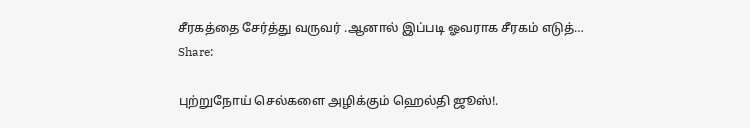சீரகத்தை சேர்த்து வருவர் .ஆனால் இப்படி ஓவராக சீரகம் எடுத்…
Share:

புற்றுநோய் செல்களை அழிக்கும் ஹெல்தி ஜூஸ்!.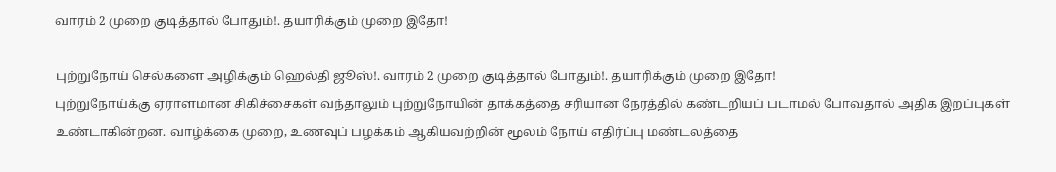வாரம் 2 முறை குடித்தால் போதும்!. தயாரிக்கும் முறை இதோ!

புற்றுநோய் செல்களை அழிக்கும் ஹெல்தி ஜூஸ்!. வாரம் 2 முறை குடித்தால் போதும்!. தயாரிக்கும் முறை இதோ!
புற்றுநோய்க்கு ஏராளமான சிகிச்சைகள் வந்தாலும் புற்றுநோயின் தாக்கத்தை சரியான நேரத்தில் கண்டறியப் படாமல் போவதால் அதிக இறப்புகள் உண்டாகின்றன. வாழ்க்கை முறை, உணவுப் பழக்கம் ஆகியவற்றின் மூலம் நோய் எதிர்ப்பு மண்டலத்தை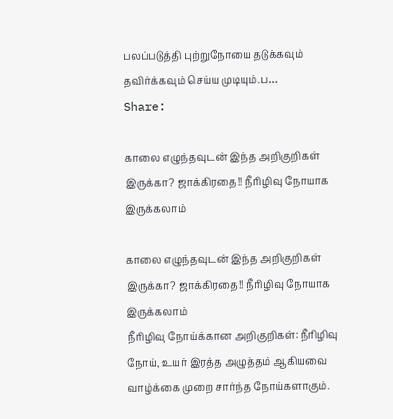பலப்படுத்தி புற்றுநோயை தடுக்கவும் தவிர்க்கவும் செய்ய முடியும்.ப…
Share:

காலை எழுந்தவுடன் இந்த அறிகுறிகள் இருக்கா? ஜாக்கிரதை!! நீரிழிவு நோயாக இருக்கலாம்

காலை எழுந்தவுடன் இந்த அறிகுறிகள் இருக்கா? ஜாக்கிரதை!! நீரிழிவு நோயாக இருக்கலாம்
நீரிழிவு நோய்க்கான அறிகுறிகள்: நீரிழிவு நோய், உயர் இரத்த அழுத்தம் ஆகியவை வாழ்க்கை முறை சார்ந்த நோய்களாகும்.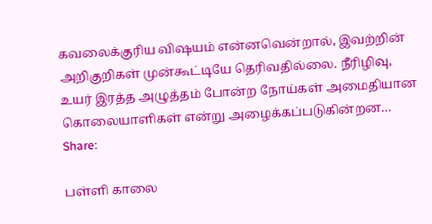கவலைக்குரிய விஷயம் என்னவென்றால், இவற்றின் அறிகுறிகள் முன்கூட்டியே தெரிவதில்லை. நீரிழிவு, உயர் இரத்த அழுத்தம் போன்ற நோய்கள் அமைதியான கொலையாளிகள் என்று அழைக்கப்படுகின்றன…
Share:

பள்ளி காலை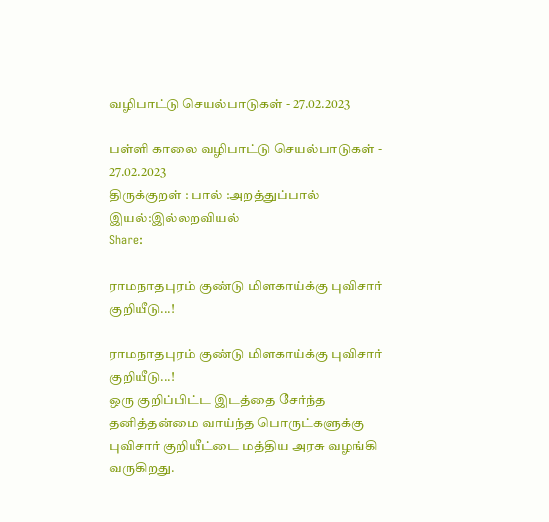வழிபாட்டு செயல்பாடுகள் - 27.02.2023

பள்ளி காலை வழிபாட்டு செயல்பாடுகள் - 27.02.2023
திருக்குறள் : பால் :அறத்துப்பால்  இயல்:இல்லறவியல்
Share:

ராமநாதபுரம் குண்டு மிளகாய்க்கு புவிசார் குறியீடு...!

ராமநாதபுரம் குண்டு மிளகாய்க்கு புவிசார் குறியீடு...!
ஒரு குறிப்பிட்ட இடத்தை சேர்ந்த தனித்தன்மை வாய்ந்த பொருட்களுக்கு புவிசார் குறியீட்டை மத்திய அரசு வழங்கி வருகிறது.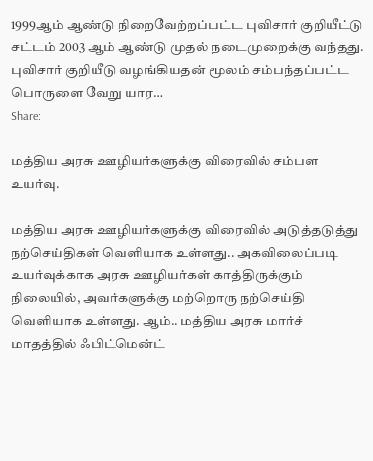1999ஆம் ஆண்டு நிறைவேற்றப்பட்ட புவிசார் குறியீட்டு சட்டம் 2003 ஆம் ஆண்டு முதல் நடைமுறைக்கு வந்தது. புவிசார் குறியீடு வழங்கியதன் மூலம் சம்பந்தப்பட்ட பொருளை வேறு யார…
Share:

மத்திய அரசு ஊழியர்களுக்கு விரைவில் சம்பள உயர்வு.

மத்திய அரசு ஊழியர்களுக்கு விரைவில் அடுத்தடுத்து நற்செய்திகள் வெளியாக உள்ளது.. அகவிலைப்படி உயர்வுக்காக அரசு ஊழியர்கள் காத்திருக்கும் நிலையில், அவர்களுக்கு மற்றொரு நற்செய்தி வெளியாக உள்ளது. ஆம்.. மத்திய அரசு மார்ச் மாதத்தில் ஃபிட்மென்ட்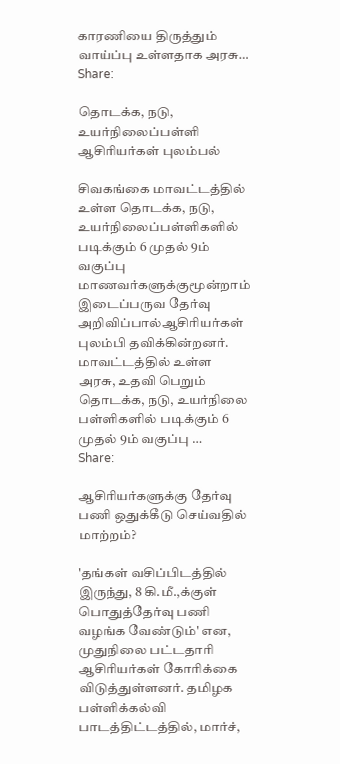காரணியை திருத்தும் வாய்ப்பு உள்ளதாக அரசு…
Share:

தொடக்க, நடு, உயர்நிலைப்பள்ளி ஆசிரியர்கள் புலம்பல்

சிவகங்கை மாவட்டத்தில் உள்ள தொடக்க, நடு, உயர்நிலைப்பள்ளிகளில் படிக்கும் 6 முதல் 9ம் வகுப்பு மாணவர்களுக்குமூன்றாம் இடைப்பருவ தேர்வு அறிவிப்பால்ஆசிரியர்கள் புலம்பி தவிக்கின்றனர். மாவட்டத்தில் உள்ள அரசு, உதவி பெறும் தொடக்க, நடு, உயர்நிலை பள்ளிகளில் படிக்கும் 6 முதல் 9ம் வகுப்பு …
Share:

ஆசிரியர்களுக்கு தேர்வு பணி ஒதுக்கீடு செய்வதில் மாற்றம்?

'தங்கள் வசிப்பிடத்தில் இருந்து, 8 கி.மீ.,க்குள் பொதுத்தேர்வு பணி வழங்க வேண்டும்' என, முதுநிலை பட்டதாரி ஆசிரியர்கள் கோரிக்கை விடுத்துள்ளனர். தமிழக பள்ளிக்கல்வி பாடத்திட்டத்தில், மார்ச்,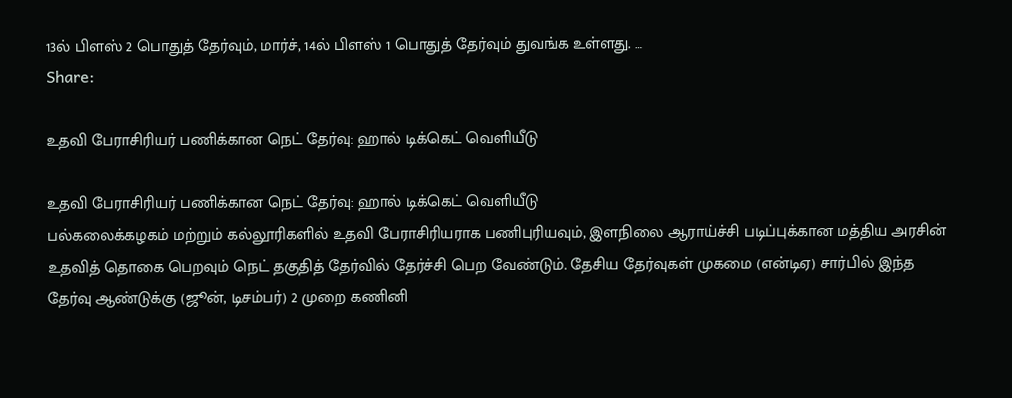13ல் பிளஸ் 2 பொதுத் தேர்வும், மார்ச், 14ல் பிளஸ் 1 பொதுத் தேர்வும் துவங்க உள்ளது. …
Share:

உதவி பேராசிரியர் பணிக்கான நெட் தேர்வு: ஹால் டிக்கெட் வெளியீடு

உதவி பேராசிரியர் பணிக்கான நெட் தேர்வு: ஹால் டிக்கெட் வெளியீடு
பல்கலைக்கழகம் மற்றும் கல்லூரிகளில் உதவி பேராசிரியராக பணிபுரியவும், இளநிலை ஆராய்ச்சி படிப்புக்கான மத்திய அரசின் உதவித் தொகை பெறவும் நெட் தகுதித் தேர்வில் தேர்ச்சி பெற வேண்டும். தேசிய தேர்வுகள் முகமை (என்டிஏ) சார்பில் இந்த தேர்வு ஆண்டுக்கு (ஜூன், டிசம்பர்) 2 முறை கணினி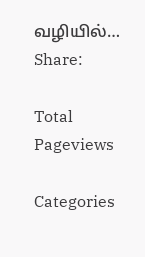வழியில்…
Share:

Total Pageviews

Categories